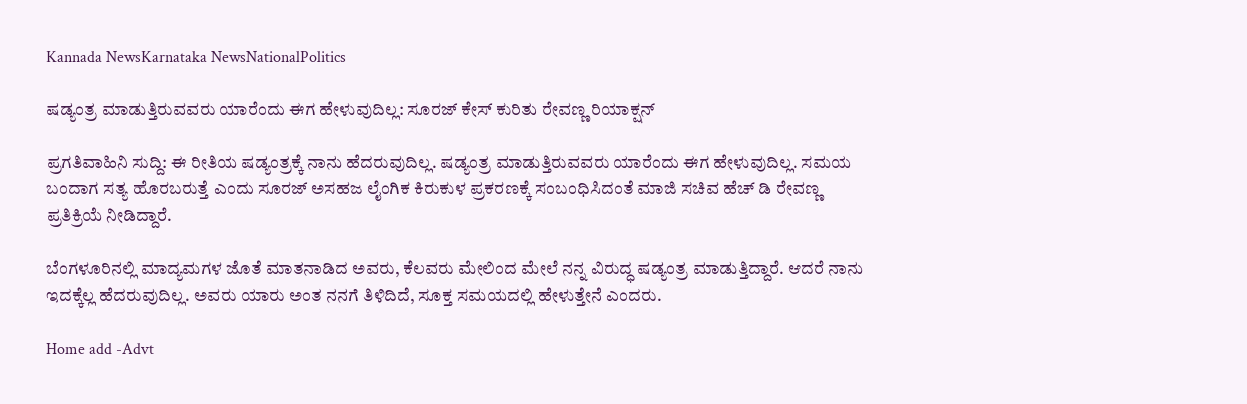Kannada NewsKarnataka NewsNationalPolitics

ಷಡ್ಯಂತ್ರ ಮಾಡುತ್ತಿರುವವರು ಯಾರೆಂದು ಈಗ ಹೇಳುವುದಿಲ್ಲ: ಸೂರಜ್ ಕೇಸ್ ಕುರಿತು ರೇವಣ್ಣ ರಿಯಾಕ್ಷನ್

ಪ್ರಗತಿವಾಹಿನಿ ಸುದ್ದಿ: ಈ ರೀತಿಯ ಷಡ್ಯಂತ್ರಕ್ಕೆ ನಾನು ಹೆದರುವುದಿಲ್ಲ. ಷಡ್ಯಂತ್ರ ಮಾಡುತ್ತಿರುವವರು ಯಾರೆಂದು ಈಗ ಹೇಳುವುದಿಲ್ಲ. ಸಮಯ ಬಂದಾಗ ಸತ್ಯ ಹೊರಬರುತ್ತೆ ಎಂದು ಸೂರಜ್ ಅಸಹಜ ಲೈಂಗಿಕ ಕಿರುಕುಳ ಪ್ರಕರಣಕ್ಕೆ ಸಂಬಂಧಿಸಿದಂತೆ ಮಾಜಿ ಸಚಿವ ಹೆಚ್ ಡಿ ರೇವಣ್ಣ ಪ್ರತಿಕ್ರಿಯೆ ನೀಡಿದ್ದಾರೆ.

ಬೆಂಗಳೂರಿನಲ್ಲಿ ಮಾದ್ಯಮಗಳ ಜೊತೆ ಮಾತನಾಡಿದ ಅವರು, ಕೆಲವರು ಮೇಲಿಂದ ಮೇಲೆ ನನ್ನ ವಿರುದ್ಧ ಷಡ್ಯಂತ್ರ ಮಾಡುತ್ತಿದ್ದಾರೆ. ಆದರೆ ನಾನು ಇದಕ್ಕೆಲ್ಲ ಹೆದರುವುದಿಲ್ಲ. ಅವರು ಯಾರು ಅಂತ ನನಗೆ ತಿಳಿದಿದೆ, ಸೂಕ್ತ ಸಮಯದಲ್ಲಿ ಹೇಳುತ್ತೇನೆ ಎಂದರು.

Home add -Advt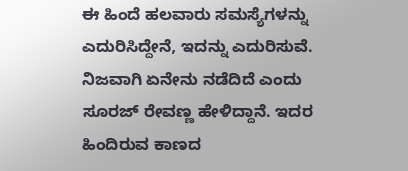ಈ ಹಿಂದೆ ಹಲವಾರು ಸಮಸ್ಯೆಗಳನ್ನು ಎದುರಿಸಿದ್ದೇನೆ, ಇದನ್ನು ಎದುರಿಸುವೆ. ನಿಜವಾಗಿ ಏನೇನು ನಡೆದಿದೆ ಎಂದು ಸೂರಜ್ ರೇವಣ್ಣ ಹೇಳಿದ್ದಾನೆ. ಇದರ ಹಿಂದಿರುವ ಕಾಣದ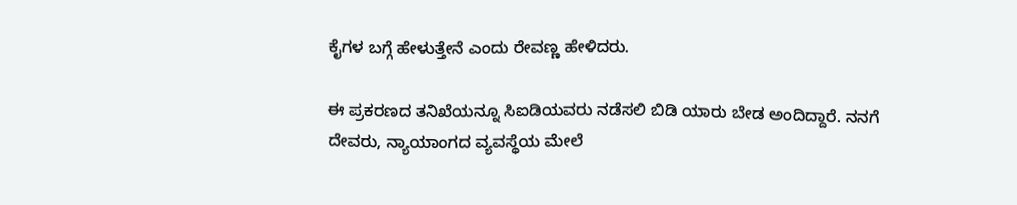ಕೈಗಳ ಬಗ್ಗೆ ಹೇಳುತ್ತೇನೆ ಎಂದು ರೇವಣ್ಣ ಹೇಳಿದರು.

ಈ ಪ್ರಕರಣದ ತನಿಖೆಯನ್ನೂ ಸಿಐಡಿಯವರು ನಡೆಸಲಿ ಬಿಡಿ ಯಾರು ಬೇಡ ಅಂದಿದ್ದಾರೆ. ನನಗೆ ದೇವರು, ನ್ಯಾಯಾಂಗದ ವ್ಯವಸ್ಥೆಯ ಮೇಲೆ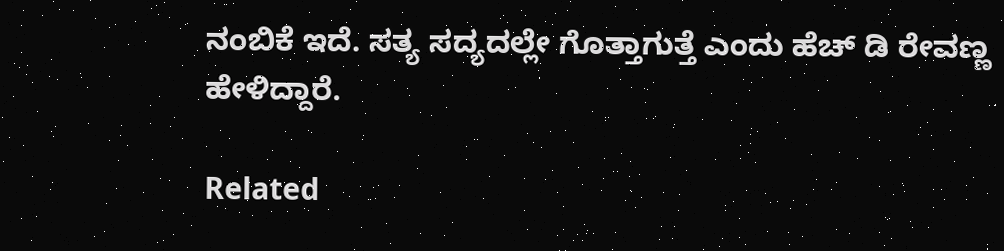ನಂಬಿಕೆ ಇದೆ. ಸತ್ಯ ಸದ್ಯದಲ್ಲೇ ಗೊತ್ತಾಗುತ್ತೆ ಎಂದು ಹೆಚ್ ಡಿ ರೇವಣ್ಣ ಹೇಳಿದ್ದಾರೆ.

Related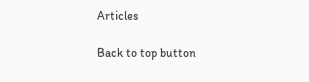Articles

Back to top button